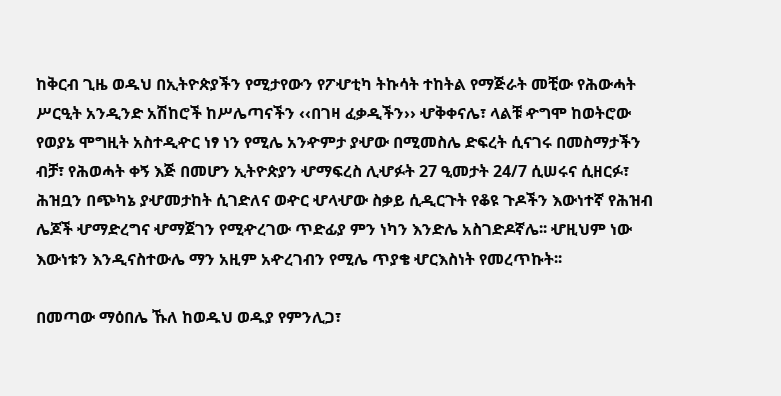ከቅርብ ጊዜ ወዱህ በኢትዮጵያችን የሚታየውን የፖሇቲካ ትኩሳት ተከትል የማጅራት መቺው የሕውሓት ሥርዒት አንዲንድ አሽከሮች ከሥሌጣናችን ‹‹በገዛ ፈቃዲችን›› ሇቅቀናሌ፣ ላልቹ ዯግሞ ከወትሮው የወያኔ ሞግዚት አስተዲዯር ነፃ ነን የሚሌ አንዯምታ ያሇው በሚመስሌ ድፍረት ሲናገሩ በመስማታችን ብቻ፣ የሕወሓት ቀኝ እጅ በመሆን ኢትዮጵያን ሇማፍረስ ሊሇፉት 27 ዒመታት 24/7 ሲሠሩና ሲዘርፉ፣ ሕዝቧን በጭካኔ ያሇመታከት ሲገድለና ወዯር ሇላሇው ስቃይ ሲዲርጉት የቆዩ ጉዶችን እውነተኛ የሕዝብ ሌጆች ሇማድረግና ሇማጀገን የሚዯረገው ጥድፊያ ምን ነካን እንድሌ አስገድዶኛሌ፡፡ ሇዚህም ነው እውነቱን እንዲናስተውሌ ማን አዚም አዯረገብን የሚሌ ጥያቄ ሇርእስነት የመረጥኩት፡፡

በመጣው ማዕበሌ ኹለ ከወዱህ ወዱያ የምንሊጋ፣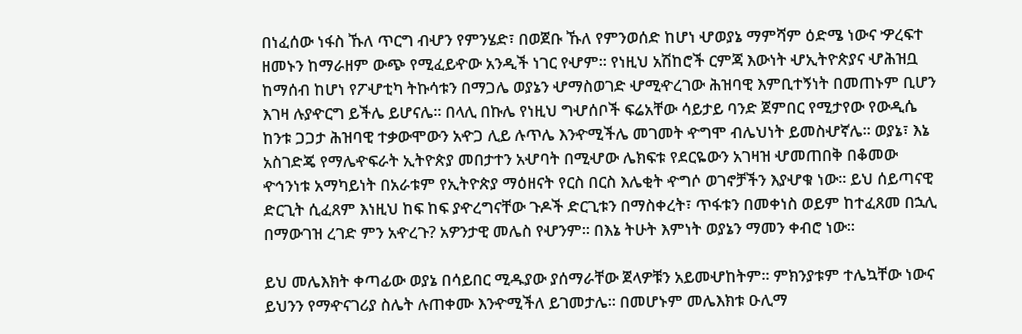በነፈሰው ነፋስ ኹለ ጥርግ ብሇን የምንሄድ፣ በወጀቡ ኹለ የምንወሰድ ከሆነ ሇወያኔ ማምሻም ዕድሜ ነውና ዏረፍተ ዘመኑን ከማራዘም ውጭ የሚፈይዯው አንዲች ነገር የሇም፡፡ የነዚህ አሽከሮች ርምጃ እውነት ሇኢትዮጵያና ሇሕዝቧ ከማሰብ ከሆነ የፖሇቲካ ትኩሳቱን በማጋሌ ወያኔን ሇማስወገድ ሇሚዯረገው ሕዝባዊ እምቢተኝነት በመጠኑም ቢሆን እገዛ ሉያዯርግ ይችሌ ይሆናሌ፡፡ በላሊ በኩሌ የነዚህ ግሇሰቦች ፍሬአቸው ሳይታይ ባንድ ጀምበር የሚታየው የውዲሴ ከንቱ ጋጋታ ሕዝባዊ ተቃውሞውን አዯጋ ሊይ ሉጥሌ እንዯሚችሌ መገመት ዯግሞ ብሌህነት ይመስሇኛሌ፡፡ ወያኔ፣ እኔ አስገድጄ የማሌዯፍራት ኢትዮጵያ መበታተን አሇባት በሚሇው ሌክፍቱ የደርዬውን አገዛዝ ሇመጠበቅ በቆመው ዯኅንነቱ አማካይነት በአራቱም የኢትዮጵያ ማዕዘናት የርስ በርስ እሌቂት ዯግሶ ወገኖቻችን እያሇቁ ነው፡፡ ይህ ሰይጣናዊ ድርጊት ሲፈጸም እነዚህ ከፍ ከፍ ያዯረግናቸው ጉዶች ድርጊቱን በማስቀረት፣ ጥፋቱን በመቀነስ ወይም ከተፈጸመ በኋሊ በማውገዝ ረገድ ምን አዯረጉ? አዎንታዊ መሌስ የሇንም፡፡ በእኔ ትሁት እምነት ወያኔን ማመን ቀብሮ ነው፡፡

ይህ መሌእክት ቀጣፊው ወያኔ በሳይበር ሚዱያው ያሰማራቸው ጀላዎቹን አይመሇከትም፡፡ ምክንያቱም ተሌኳቸው ነውና ይህንን የማዯናገሪያ ስሌት ሉጠቀሙ እንዯሚችለ ይገመታሌ፡፡ በመሆኑም መሌእክቱ ዑሊማ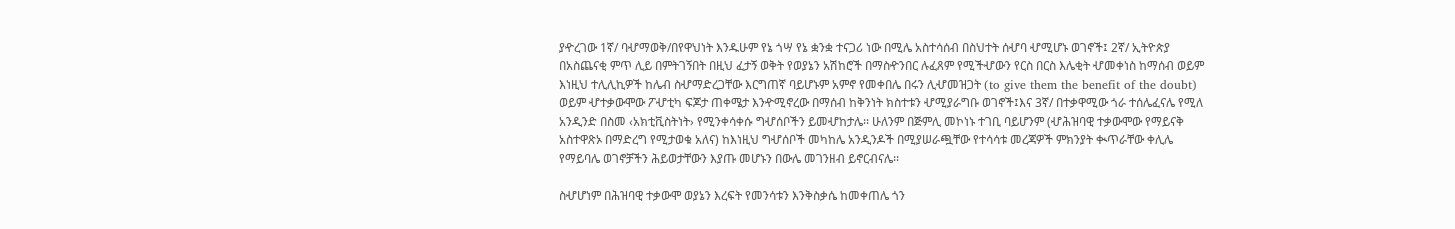ያዯረገው 1ኛ/ ባሇማወቅ/በየዋህነት እንዱሁም የኔ ጎሣ የኔ ቋንቋ ተናጋሪ ነው በሚሌ አስተሳሰብ በስህተት ሰሇባ ሇሚሆኑ ወገኖች፤ 2ኛ/ ኢትዮጵያ በአስጨናቂ ምጥ ሊይ በምትገኝበት በዚህ ፈታኝ ወቅት የወያኔን አሽከሮች በማስዯንበር ሉፈጸም የሚችሇውን የርስ በርስ እሌቂት ሇመቀነስ ከማሰብ ወይም እነዚህ ተሊሊኪዎች ከሌብ ስሇማድረጋቸው እርግጠኛ ባይሆኑም አምኖ የመቀበሌ በሩን ሊሇመዝጋት (to give them the benefit of the doubt) ወይም ሇተቃውሞው ፖሇቲካ ፍጆታ ጠቀሜታ እንዯሚኖረው በማሰብ ከቅንነት ክስተቱን ሇሚያራግቡ ወገኖች፤እና 3ኛ/ በተቃዋሚው ጎራ ተሰሌፈናሌ የሚለ አንዲንድ በስመ ‹አክቲቪስትነት› የሚንቀሳቀሱ ግሇሰቦችን ይመሇከታሌ፡፡ ሁለንም በጅምሊ መኮነኑ ተገቢ ባይሆንም (ሇሕዝባዊ ተቃውሞው የማይናቅ አስተዋጽኦ በማድረግ የሚታወቁ አለና) ከእነዚህ ግሇሰቦች መካከሌ አንዲንዶች በሚያሠራጯቸው የተሳሳቱ መረጃዎች ምክንያት ቊጥራቸው ቀሊሌ የማይባሌ ወገኖቻችን ሕይወታቸውን እያጡ መሆኑን በውሌ መገንዘብ ይኖርብናሌ፡፡

ስሇሆነም በሕዝባዊ ተቃውሞ ወያኔን እረፍት የመንሳቱን እንቅስቃሴ ከመቀጠሌ ጎን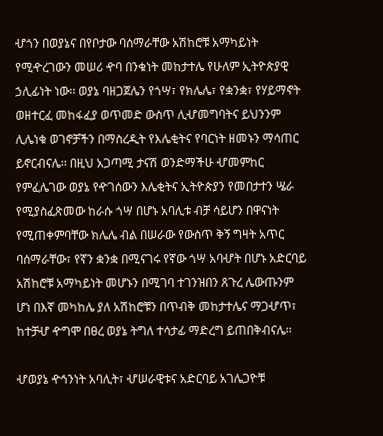ሇጎን በወያኔና በየቦታው ባሰማራቸው አሽከሮቹ አማካይነት የሚዯረገውን መሠሪ ዯባ በንቁነት መከታተሌ የሁለም ኢትዮጵያዊ ኃሊፊነት ነው፡፡ ወያኔ ባዘጋጀሌን የጎሣ፣ የክሌሌ፣ የቋንቋ፣ የሃይማኖት ወዘተርፈ መከፋፈያ ወጥመድ ውስጥ ሊሇመግባትና ይህንንም ሊሌነቁ ወገኖቻችን በማስረዲት የእሌቂትና የባርነት ዘመኑን ማሳጠር ይኖርብናሌ፡፡ በዚህ አጋጣሚ ታናሽ ወንድማችሁ ሇመምከር የምፈሌገው ወያኔ የዯገሰውን እሌቂትና ኢትዮጵያን የመበታተን ሤራ የሚያስፈጽመው ከራሱ ጎሣ በሆኑ አባሊቱ ብቻ ሳይሆን በዋናነት የሚጠቀምባቸው ክሌሌ ብል በሠራው የውስጥ ቅኝ ግዛት አጥር ባሰማራቸው፣ የኛን ቋንቋ በሚናገሩ የኛው ጎሣ አባሇት በሆኑ አድርባይ አሽከሮቹ አማካይነት መሆኑን በሚገባ ተገንዝበን ጸጉረ ሌውጡንም ሆነ በእኛ መካከሌ ያለ አሽከሮቹን በጥብቅ መከታተሌና ማጋሇጥ፣ ከተቻሇ ዯግሞ በፀረ ወያኔ ትግለ ተሳታፊ ማድረግ ይጠበቅብናሌ፡፡

ሇወያኔ ዯኅንነት አባሊት፣ ሇሠራዊቱና አድርባይ አገሌጋዮቹ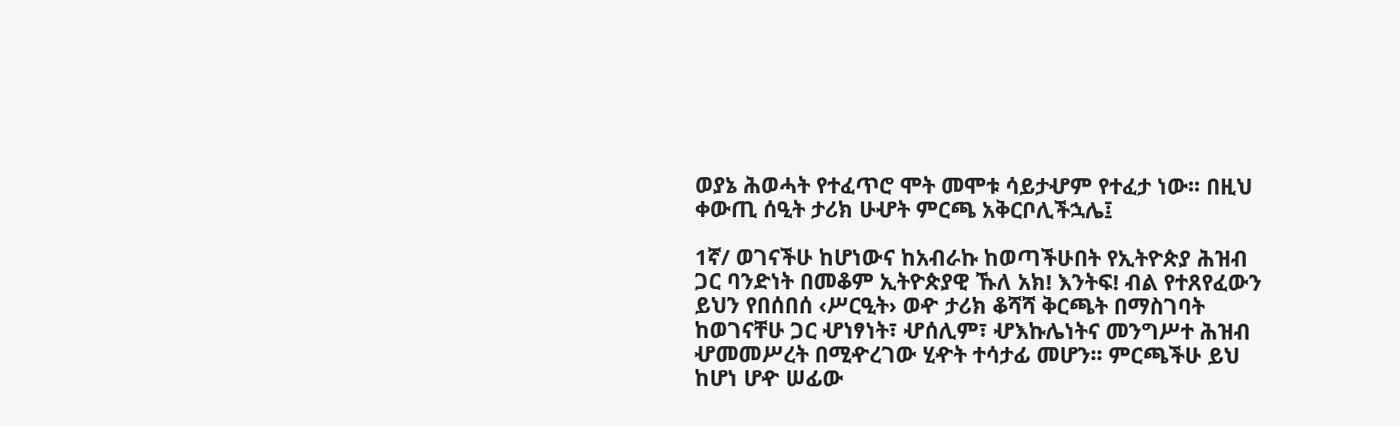ወያኔ ሕወሓት የተፈጥሮ ሞት መሞቱ ሳይታሇም የተፈታ ነው፡፡ በዚህ ቀውጢ ሰዒት ታሪክ ሁሇት ምርጫ አቅርቦሊችኋሌ፤

1ኛ/ ወገናችሁ ከሆነውና ከአብራኩ ከወጣችሁበት የኢትዮጵያ ሕዝብ ጋር ባንድነት በመቆም ኢትዮጵያዊ ኹለ አክ! እንትፍ! ብል የተጸየፈውን ይህን የበሰበሰ ‹ሥርዒት› ወዯ ታሪክ ቆሻሻ ቅርጫት በማስገባት ከወገናቸሁ ጋር ሇነፃነት፣ ሇሰሊም፣ ሇእኩሌነትና መንግሥተ ሕዝብ ሇመመሥረት በሚዯረገው ሂዯት ተሳታፊ መሆን፡፡ ምርጫችሁ ይህ ከሆነ ሆዯ ሠፊው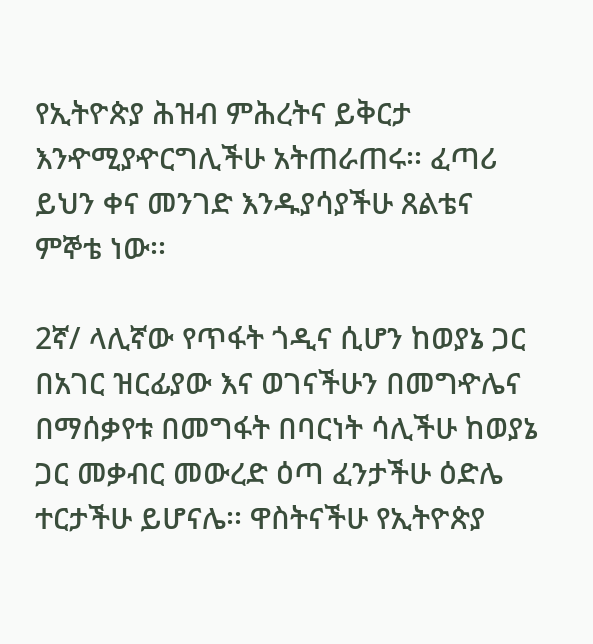የኢትዮጵያ ሕዝብ ምሕረትና ይቅርታ እንዯሚያዯርግሊችሁ አትጠራጠሩ፡፡ ፈጣሪ ይህን ቀና መንገድ እንዱያሳያችሁ ጸልቴና ምኞቴ ነው፡፡

2ኛ/ ላሊኛው የጥፋት ጎዲና ሲሆን ከወያኔ ጋር በአገር ዝርፊያው እና ወገናችሁን በመግዯሌና በማሰቃየቱ በመግፋት በባርነት ሳሊችሁ ከወያኔ ጋር መቃብር መውረድ ዕጣ ፈንታችሁ ዕድሌ ተርታችሁ ይሆናሌ፡፡ ዋስትናችሁ የኢትዮጵያ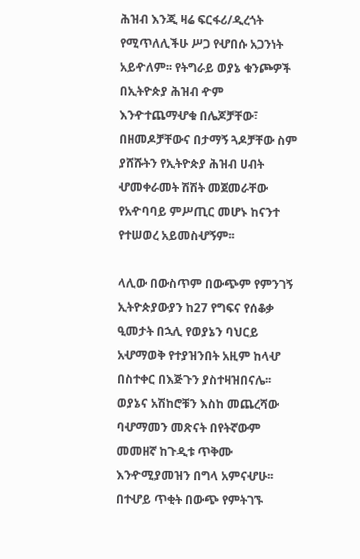ሕዝብ እንጂ ዛሬ ፍርፋሪ/ዲረጎት የሚጥለሊችሁ ሥጋ የሇበሱ አጋንነት አይዯለም፡፡ የትግራይ ወያኔ ቁንጮዎች በኢትዮጵያ ሕዝብ ዯም እንዯተጨማሇቁ በሌጆቻቸው፣ በዘመዶቻቸውና በታማኝ ጓዶቻቸው ስም ያሸሹትን የኢትዮጵያ ሕዝብ ሀብት ሇመቀራመት ሽሽት መጀመራቸው የአዯባባይ ምሥጢር መሆኑ ከናንተ የተሠወረ አይመስሇኝም፡፡

ላሊው በውስጥም በውጭም የምንገኝ ኢትዮጵያውያን ከ27 የግፍና የሰቆቃ ዒመታት በኋሊ የወያኔን ባህርይ አሇማወቅ የተያዝንበት አዚም ከላሇ በስተቀር በእጅጉን ያስተዛዝበናሌ፡፡ ወያኔና አሽከሮቹን እስከ መጨረሻው ባሇማመን መጽናት በየትኛውም መመዘኛ ከጉዲቱ ጥቅሙ እንዯሚያመዝን በግላ አምናሇሁ፡፡ በተሇይ ጥቂት በውጭ የምትገኙ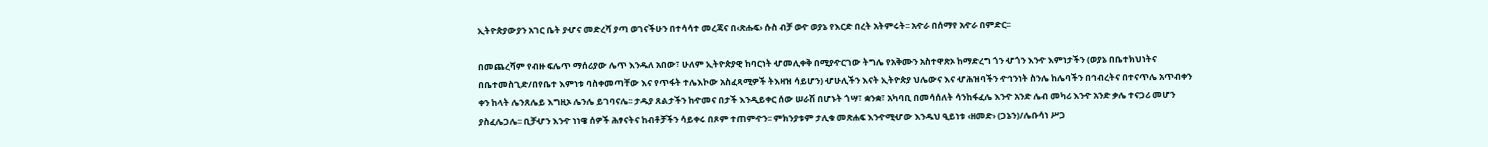ኢትዮጵያውያን አገር ቤት ያሇና መድረሻ ያጣ ወገናችሁን በተሳሳተ መረጃና በ‹ጽሑፍ› ሱስ ብቻ ወዯ ወያኔ የእርድ በረት አትምሩት፡፡ አዯራ በሰማየ አዯራ በምድር፡፡

በመጨረሻም የብዙ ፍሌጥ ማሰሪያው ሌጥ እንዱለ አበው፣ ሁለም ኢትዮጵያዊ ከባርነት ሇመሊቀቅ በሚያዯርገው ትግሌ የአቅሙን አስተዋጽኦ ከማድረግ ጎን ሇጎን እንዯ እምነታችን (ወያኔ በቤተክህነትና በቤተመስጊድ/በየቤተ እምነቱ ባስቀመጣቸው እና የጥፋት ተሌእኮው አስፈጻሚዎች ትእዛዝ ሳይሆን) ሇሁሊችን እናት ኢትዮጵያ ህሌውና እና ሇሕዝባችን ዯኅንነት ስንሌ ከሌባችን በኅብረትና በተናጥሌ አጥብቀን ቀን ከላት ሌንጸሌይ እግዚኦ ሌንሌ ይገባናሌ፡፡ ታዱያ ጸልታችን ከዯመና በታች እንዲይቀር ሰው ሠራሽ በሆኑት ጎሣ፣ ቋንቋ፣ አካባቢ በመሳሰለት ሳንከፋፈሌ እንዯ አንድ ሌብ መካሪ እንዯ አንድ ቃሌ ተናጋሪ መሆን ያስፈሌጋሌ፡፡ ቢቻሇን እንዯ ነነዌ ሰዎች ሕፃናትና ከብቶቻችን ሳይቀሩ በጾም ተጠምዯን፡፡ ምክንያቱም ታሊቁ መጽሐፍ እንዯሚሇው እንዱህ ዒይነቱ ‹ዘመድ› (ጋኔን)/ሌቡሳነ ሥጋ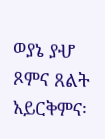ወያኔ ያሇ ጾምና ጸልት አይርቅምና፡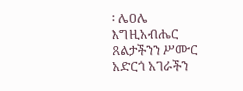፡ ሌዐሌ እግዚአብሔር ጸልታችንን ሥሙር አድርጎ አገራችን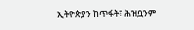ኢትዮጵያን ከጥፋት፣ ሕዝቧንም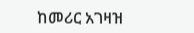ከመሪር አገዛዝ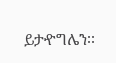ይታዯግሌን፡፡